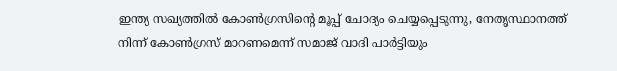ഇന്ത്യ സഖ്യത്തില്‍ കോണ്‍ഗ്രസിന്റെ മൂപ്പ് ചോദ്യം ചെയ്യപ്പെടുന്നു, നേതൃസ്ഥാനത്ത് നിന്ന് കോണ്‍ഗ്രസ് മാറണമെന്ന് സമാജ് വാദി പാര്‍ട്ടിയും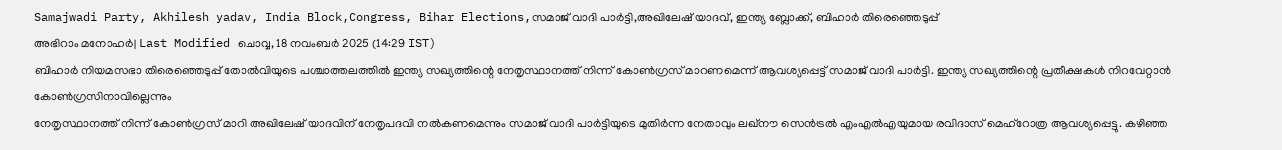Samajwadi Party, Akhilesh yadav, India Block,Congress, Bihar Elections,സമാജ് വാദി പാർട്ടി,അഖിലേഷ് യാദവ്, ഇന്ത്യ ബ്ലോക്ക്, ബിഹാർ തിരെഞ്ഞെടുപ്പ്
അഭിറാം മനോഹർ| Last Modified ചൊവ്വ, 18 നവം‌ബര്‍ 2025 (14:29 IST)
ബിഹാര്‍ നിയമസഭാ തിരെഞ്ഞെടുപ്പ് തോല്‍വിയുടെ പശ്ചാത്തലത്തില്‍ ഇന്ത്യ സഖ്യത്തിന്റെ നേതൃസ്ഥാനത്ത് നിന്ന് കോണ്‍ഗ്രസ് മാറണമെന്ന് ആവശ്യപ്പെട്ട് സമാജ് വാദി പാര്‍ട്ടി. ഇന്ത്യ സഖ്യത്തിന്റെ പ്രതീക്ഷകള്‍ നിറവേറ്റാന്‍ കോണ്‍ഗ്രസിനാവില്ലെന്നും
നേതൃസ്ഥാനത്ത് നിന്ന് കോണ്‍ഗ്രസ് മാറി അഖിലേഷ് യാദവിന് നേതൃപദവി നല്‍കണമെന്നും സമാജ് വാദി പാര്‍ട്ടിയുടെ മുതിര്‍ന്ന നേതാവും ലഖ്‌നൗ സെന്‍ട്രല്‍ എംഎല്‍എയുമായ രവിദാസ് മെഹ്‌റോത്ര ആവശ്യപ്പെട്ടു. കഴിഞ്ഞ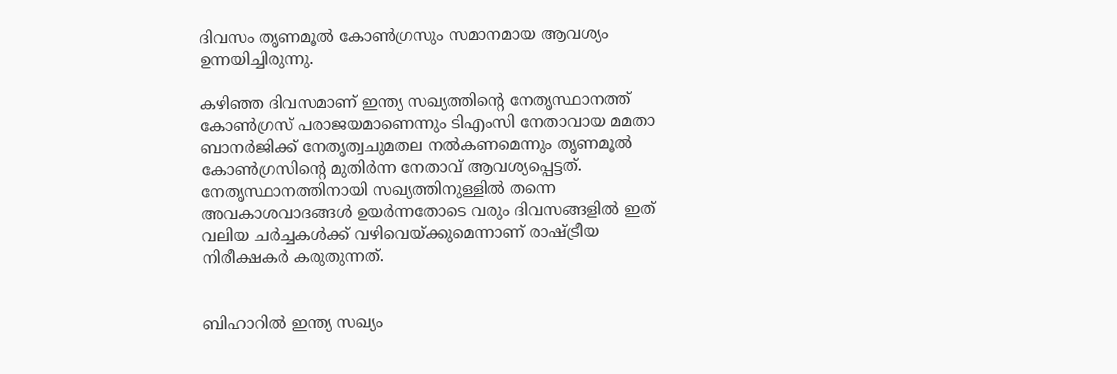ദിവസം തൃണമൂല്‍ കോണ്‍ഗ്രസും സമാനമായ ആവശ്യം ഉന്നയിച്ചിരുന്നു.

കഴിഞ്ഞ ദിവസമാണ് ഇന്ത്യ സഖ്യത്തിന്റെ നേതൃസ്ഥാനത്ത് കോണ്‍ഗ്രസ് പരാജയമാണെന്നും ടിഎംസി നേതാവായ മമതാ ബാനര്‍ജിക്ക് നേതൃത്വചുമതല നല്‍കണമെന്നും തൃണമൂല്‍ കോണ്‍ഗ്രസിന്റെ മുതിര്‍ന്ന നേതാവ് ആവശ്യപ്പെട്ടത്. നേതൃസ്ഥാനത്തിനായി സഖ്യത്തിനുള്ളില്‍ തന്നെ അവകാശവാദങ്ങള്‍ ഉയര്‍ന്നതോടെ വരും ദിവസങ്ങളില്‍ ഇത് വലിയ ചര്‍ച്ചകള്‍ക്ക് വഴിവെയ്ക്കുമെന്നാണ് രാഷ്ട്രീയ നിരീക്ഷകര്‍ കരുതുന്നത്.


ബിഹാറില്‍ ഇന്ത്യ സഖ്യം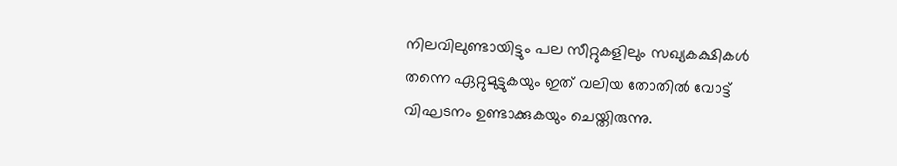നിലവിലുണ്ടായിട്ടും പല സീറ്റുകളിലും സഖ്യകക്ഷികള്‍ തന്നെ ഏറ്റുമുട്ടുകയും ഇത് വലിയ തോതില്‍ വോട്ട് വിഘടനം ഉണ്ടാക്കുകയും ചെയ്തിരുന്നു.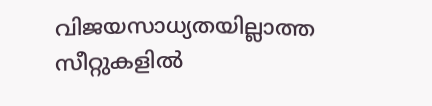വിജയസാധ്യതയില്ലാത്ത സീറ്റുകളില്‍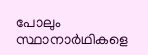പോലും സ്ഥാനാര്‍ഥികളെ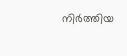നിര്‍ത്തിയ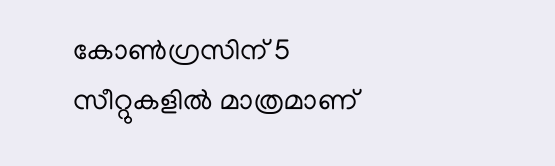കോണ്‍ഗ്രസിന് 5 സീറ്റുകളില്‍ മാത്രമാണ്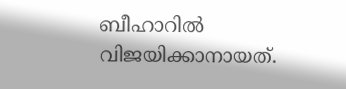ബീഹാറില്‍ വിജയിക്കാനായത്.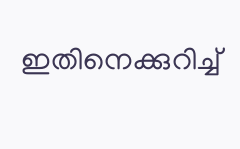ഇതിനെക്കുറിച്ച്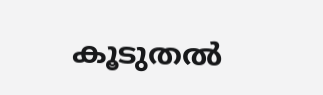കൂടുതല്‍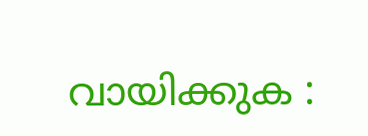വായിക്കുക :